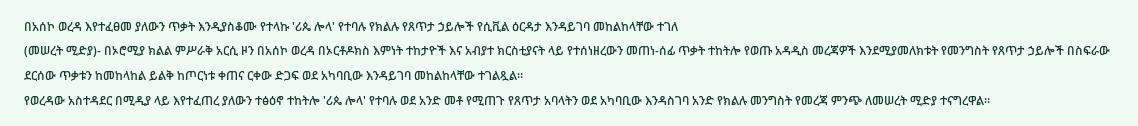በአሰኮ ወረዳ እየተፈፀመ ያለውን ጥቃት እንዲያስቆሙ የተላኩ 'ሪጴ ሎላ' የተባሉ የክልሉ የጸጥታ ኃይሎች የሲቪል ዕርዳታ እንዳይገባ መከልከላቸው ተገለ
(መሠረት ሚድያ)- በኦሮሚያ ክልል ምሥራቅ አርሲ ዞን በአሰኮ ወረዳ በኦርቶዶክስ እምነት ተከታዮች እና አብያተ ክርስቲያናት ላይ የተሰነዘረውን መጠነ-ሰፊ ጥቃት ተከትሎ የወጡ አዳዲስ መረጃዎች እንደሚያመለክቱት የመንግስት የጸጥታ ኃይሎች በስፍራው ደርሰው ጥቃቱን ከመከላከል ይልቅ ከጦርነቱ ቀጠና ርቀው ድጋፍ ወደ አካባቢው እንዳይገባ መከልከላቸው ተገልጿል።
የወረዳው አስተዳደር በሚዲያ ላይ እየተፈጠረ ያለውን ተፅዕኖ ተከትሎ 'ሪጴ ሎላ' የተባሉ ወደ አንድ መቶ የሚጠጉ የጸጥታ አባላትን ወደ አካባቢው እንዳስገባ አንድ የክልሉ መንግስት የመረጃ ምንጭ ለመሠረት ሚድያ ተናግረዋል።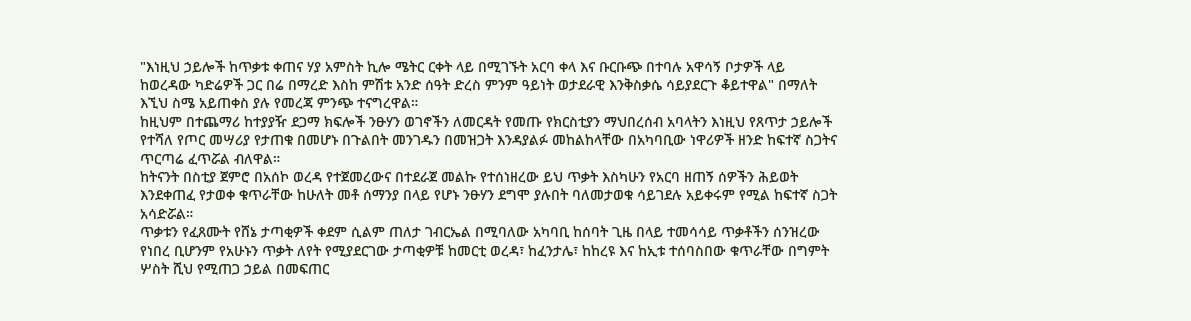"እነዚህ ኃይሎች ከጥቃቱ ቀጠና ሃያ አምስት ኪሎ ሜትር ርቀት ላይ በሚገኙት አርባ ቀላ እና ቡርቡጭ በተባሉ አዋሳኝ ቦታዎች ላይ ከወረዳው ካድሬዎች ጋር በሬ በማረድ እስከ ምሽቱ አንድ ሰዓት ድረስ ምንም ዓይነት ወታደራዊ እንቅስቃሴ ሳይያደርጉ ቆይተዋል" በማለት እኚህ ስሜ አይጠቀስ ያሉ የመረጃ ምንጭ ተናግረዋል።
ከዚህም በተጨማሪ ከተያያዥ ደጋማ ክፍሎች ንፁሃን ወገኖችን ለመርዳት የመጡ የክርስቲያን ማህበረሰብ አባላትን እነዚህ የጸጥታ ኃይሎች የተሻለ የጦር መሣሪያ የታጠቁ በመሆኑ በጉልበት መንገዱን በመዝጋት እንዳያልፉ መከልከላቸው በአካባቢው ነዋሪዎች ዘንድ ከፍተኛ ስጋትና ጥርጣሬ ፈጥሯል ብለዋል።
ከትናንት በስቲያ ጀምሮ በአሰኮ ወረዳ የተጀመረውና በተደራጀ መልኩ የተሰነዘረው ይህ ጥቃት እስካሁን የአርባ ዘጠኝ ሰዎችን ሕይወት እንደቀጠፈ የታወቀ ቁጥራቸው ከሁለት መቶ ሰማንያ በላይ የሆኑ ንፁሃን ደግሞ ያሉበት ባለመታወቁ ሳይገደሉ አይቀሩም የሚል ከፍተኛ ስጋት አሳድሯል።
ጥቃቱን የፈጸሙት የሸኔ ታጣቂዎች ቀደም ሲልም ጠለታ ገብርኤል በሚባለው አካባቢ ከሰባት ጊዜ በላይ ተመሳሳይ ጥቃቶችን ሰንዝረው የነበረ ቢሆንም የአሁኑን ጥቃት ለየት የሚያደርገው ታጣቂዎቹ ከመርቲ ወረዳ፣ ከፈንታሌ፣ ከከረዩ እና ከኢቱ ተሰባስበው ቁጥራቸው በግምት ሦስት ሺህ የሚጠጋ ኃይል በመፍጠር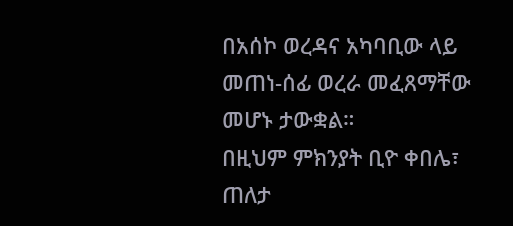በአሰኮ ወረዳና አካባቢው ላይ መጠነ-ሰፊ ወረራ መፈጸማቸው መሆኑ ታውቋል።
በዚህም ምክንያት ቢዮ ቀበሌ፣ ጠለታ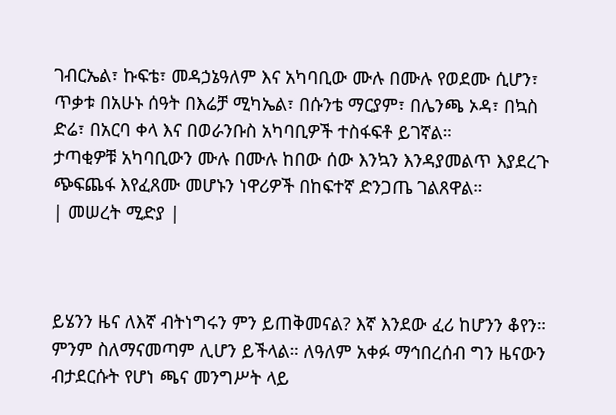ገብርኤል፣ ኩፍቴ፣ መዳኃኔዓለም እና አካባቢው ሙሉ በሙሉ የወደሙ ሲሆን፣ ጥቃቱ በአሁኑ ሰዓት በእሬቻ ሚካኤል፣ በሱንቴ ማርያም፣ በሌንጫ ኦዳ፣ በኳስ ድሬ፣ በአርባ ቀላ እና በወራንቡስ አካባቢዎች ተስፋፍቶ ይገኛል።
ታጣቂዎቹ አካባቢውን ሙሉ በሙሉ ከበው ሰው እንኳን እንዳያመልጥ እያደረጉ ጭፍጨፋ እየፈጸሙ መሆኑን ነዋሪዎች በከፍተኛ ድንጋጤ ገልጸዋል።
| መሠረት ሚድያ |



ይሄንን ዜና ለእኛ ብትነግሩን ምን ይጠቅመናል? እኛ እንደው ፈሪ ከሆንን ቆየን። ምንም ስለማናመጣም ሊሆን ይችላል። ለዓለም አቀፉ ማኅበረሰብ ግን ዜናውን ብታደርሱት የሆነ ጫና መንግሥት ላይ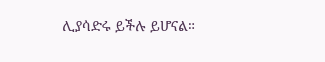ሊያሳድሩ ይችሉ ይሆናል።